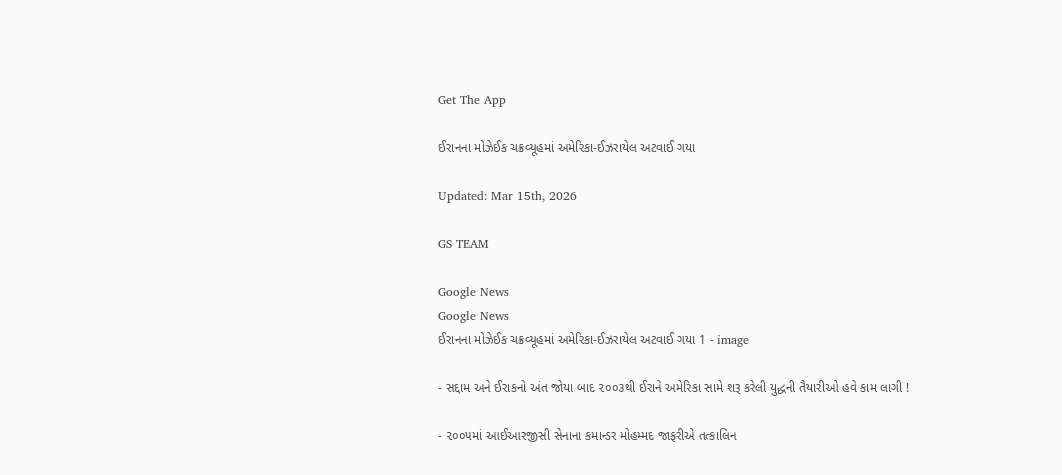Get The App

ઈરાનના મોઝેઈક ચક્રવ્યૂહમાં અમેરિકા-ઈઝરાયેલ અટવાઈ ગયા

Updated: Mar 15th, 2026

GS TEAM

Google News
Google News
ઈરાનના મોઝેઈક ચક્રવ્યૂહમાં અમેરિકા-ઈઝરાયેલ અટવાઈ ગયા 1 - image

- સદ્દામ અને ઈરાકનો અંત જોયા બાદ ૨૦૦૩થી ઈરાને અમેરિકા સામે શરૂ કરેલી યુદ્ધની તૈયારીઓ હવે કામ લાગી !

- ૨૦૦૫માં આઈઆરજીસી સેનાના કમાન્ડર મોહમ્મદ જાફરીએ તત્કાલિન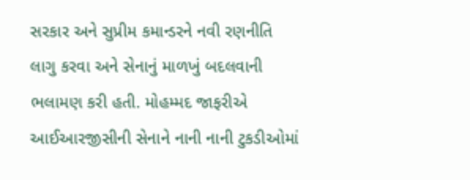સરકાર અને સુપ્રીમ કમાન્ડરને નવી રણનીતિ લાગુ કરવા અને સેનાનું માળખું બદલવાની ભલામણ કરી હતી. મોહમ્મદ જાફરીએ આઈઆરજીસીની સેનાને નાની નાની ટુકડીઓમાં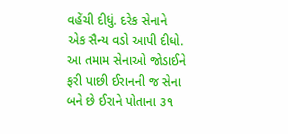વહેંચી દીધું. દરેક સેનાને એક સૈન્ય વડો આપી દીધો. આ તમામ સેનાઓ જોડાઈને ફરી પાછી ઈરાનની જ સેના બને છે ઈરાને પોતાના ૩૧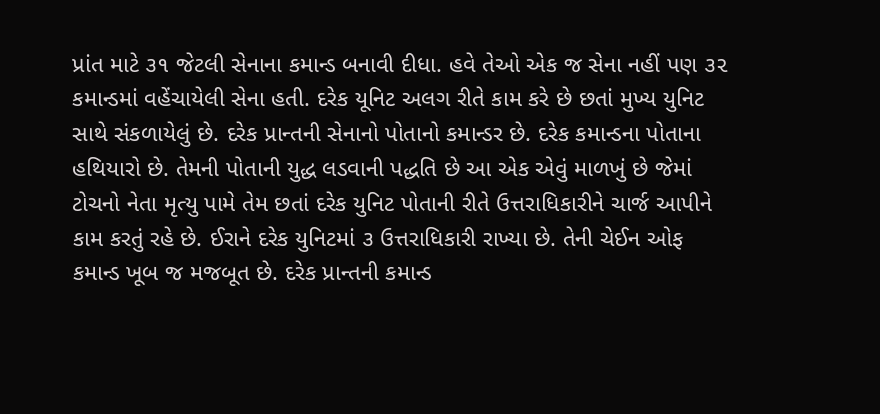પ્રાંત માટે ૩૧ જેટલી સેનાના કમાન્ડ બનાવી દીધા. હવે તેઓ એક જ સેના નહીં પણ ૩૨ કમાન્ડમાં વહેંચાયેલી સેના હતી. દરેક યૂનિટ અલગ રીતે કામ કરે છે છતાં મુખ્ય યુનિટ સાથે સંકળાયેલું છે. દરેક પ્રાન્તની સેનાનો પોતાનો કમાન્ડર છે. દરેક કમાન્ડના પોતાના હથિયારો છે. તેમની પોતાની યુદ્ધ લડવાની પદ્ધતિ છે આ એક એવું માળખું છે જેમાં ટોચનો નેતા મૃત્યુ પામે તેમ છતાં દરેક યુનિટ પોતાની રીતે ઉત્તરાધિકારીને ચાર્જ આપીને કામ કરતું રહે છે. ઈરાને દરેક યુનિટમાં ૩ ઉત્તરાધિકારી રાખ્યા છે. તેની ચેઈન ઓફ કમાન્ડ ખૂબ જ મજબૂત છે. દરેક પ્રાન્તની કમાન્ડ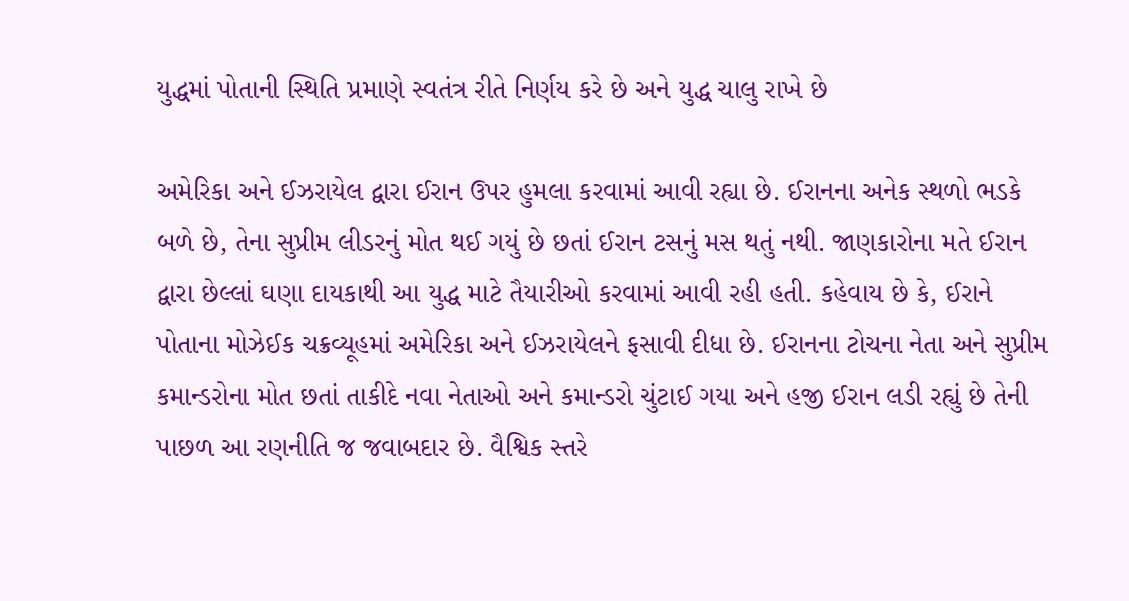યુદ્ધમાં પોતાની સ્થિતિ પ્રમાણે સ્વતંત્ર રીતે નિર્ણય કરે છે અને યુદ્ધ ચાલુ રાખે છે

અમેરિકા અને ઈઝરાયેલ દ્વારા ઈરાન ઉપર હુમલા કરવામાં આવી રહ્યા છે. ઈરાનના અનેક સ્થળો ભડકે બળે છે, તેના સુપ્રીમ લીડરનું મોત થઈ ગયું છે છતાં ઈરાન ટસનું મસ થતું નથી. જાણકારોના મતે ઈરાન દ્વારા છેલ્લાં ઘણા દાયકાથી આ યુદ્ધ માટે તૈયારીઓ કરવામાં આવી રહી હતી. કહેવાય છે કે, ઈરાને પોતાના મોઝેઈક ચક્રવ્યૂહમાં અમેરિકા અને ઈઝરાયેલને ફસાવી દીધા છે. ઈરાનના ટોચના નેતા અને સુપ્રીમ કમાન્ડરોના મોત છતાં તાકીદે નવા નેતાઓ અને કમાન્ડરો ચુંટાઈ ગયા અને હજી ઈરાન લડી રહ્યું છે તેની પાછળ આ રણનીતિ જ જવાબદાર છે. વૈશ્વિક સ્તરે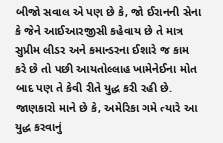બીજો સવાલ એ પણ છે કે, જો ઈરાનની સેના કે જેને આઈઆરજીસી કહેવાય છે તે માત્ર સુપ્રીમ લીડર અને કમાન્ડરના ઈશારે જ કામ કરે છે તો પછી આયતોલ્લાહ ખામેનેઈના મોત બાદ પણ તે કેવી રીતે યુદ્ધ કરી રહી છે. જાણકારો માને છે કે, અમેરિકા ગમે ત્યારે આ યુદ્ધ કરવાનું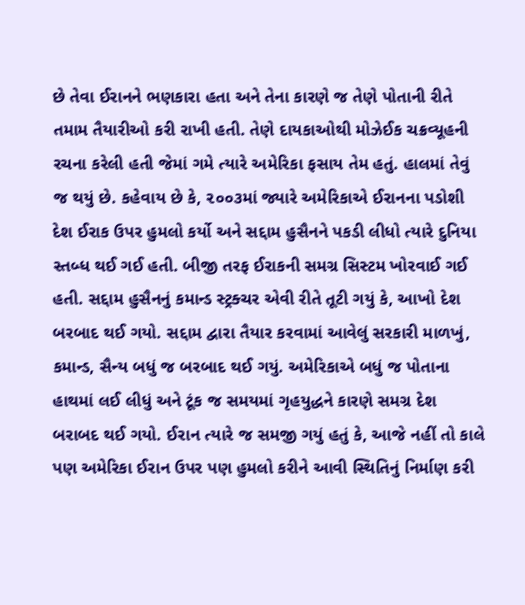છે તેવા ઈરાનને ભણકારા હતા અને તેના કારણે જ તેણે પોતાની રીતે તમામ તૈયારીઓ કરી રાખી હતી. તેણે દાયકાઓથી મોઝેઈક ચક્રવ્યૂહની રચના કરેલી હતી જેમાં ગમે ત્યારે અમેરિકા ફસાય તેમ હતું. હાલમાં તેવું જ થયું છે. કહેવાય છે કે, ૨૦૦૩માં જ્યારે અમેરિકાએ ઈરાનના પડોશી દેશ ઈરાક ઉપર હુમલો કર્યો અને સદ્દામ હુસૈનને પકડી લીધો ત્યારે દુનિયા સ્તબ્ધ થઈ ગઈ હતી. બીજી તરફ ઈરાકની સમગ્ર સિસ્ટમ ખોરવાઈ ગઈ હતી. સદ્દામ હુસૈનનું કમાન્ડ સ્ટ્રક્ચર એવી રીતે તૂટી ગયું કે, આખો દેશ બરબાદ થઈ ગયો. સદ્દામ દ્વારા તૈયાર કરવામાં આવેલું સરકારી માળખું, કમાન્ડ, સૈન્ય બધું જ બરબાદ થઈ ગયું. અમેરિકાએ બધું જ પોતાના હાથમાં લઈ લીધું અને ટૂંક જ સમયમાં ગૃહયુદ્ધને કારણે સમગ્ર દેશ બરાબદ થઈ ગયો. ઈરાન ત્યારે જ સમજી ગયું હતું કે, આજે નહીં તો કાલે પણ અમેરિકા ઈરાન ઉપર પણ હુમલો કરીને આવી સ્થિતિનું નિર્માણ કરી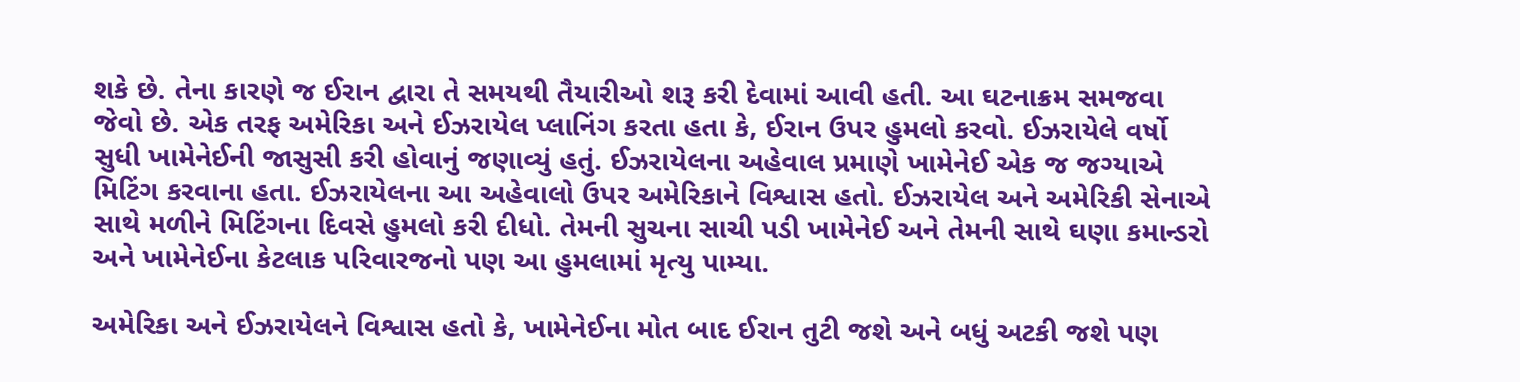શકે છે. તેના કારણે જ ઈરાન દ્વારા તે સમયથી તૈયારીઓ શરૂ કરી દેવામાં આવી હતી. આ ઘટનાક્રમ સમજવા જેવો છે. એક તરફ અમેરિકા અને ઈઝરાયેલ પ્લાનિંગ કરતા હતા કે, ઈરાન ઉપર હુમલો કરવો. ઈઝરાયેલે વર્ષો સુધી ખામેનેઈની જાસુસી કરી હોવાનું જણાવ્યું હતું. ઈઝરાયેલના અહેવાલ પ્રમાણે ખામેનેઈ એક જ જગ્યાએ મિટિંગ કરવાના હતા. ઈઝરાયેલના આ અહેવાલો ઉપર અમેરિકાને વિશ્વાસ હતો. ઈઝરાયેલ અને અમેરિકી સેનાએ સાથે મળીને મિટિંગના દિવસે હુમલો કરી દીધો. તેમની સુચના સાચી પડી ખામેનેઈ અને તેમની સાથે ઘણા કમાન્ડરો અને ખામેનેઈના કેટલાક પરિવારજનો પણ આ હુમલામાં મૃત્યુ પામ્યા.

અમેરિકા અને ઈઝરાયેલને વિશ્વાસ હતો કે, ખામેનેઈના મોત બાદ ઈરાન તુટી જશે અને બધું અટકી જશે પણ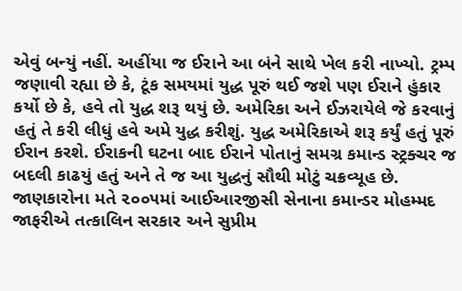એવું બન્યું નહીં. અહીંયા જ ઈરાને આ બંને સાથે ખેલ કરી નાખ્યો. ટ્રમ્પ જણાવી રહ્યા છે કે, ટૂંક સમયમાં યુદ્ધ પૂરું થઈ જશે પણ ઈરાને હુંકાર કર્યો છે કે, હવે તો યુદ્ધ શરૂ થયું છે. અમેરિકા અને ઈઝરાયેલે જે કરવાનું હતું તે કરી લીધું હવે અમે યુદ્ધ કરીશું. યુદ્ધ અમેરિકાએ શરૂ કર્યું હતું પૂરું ઈરાન કરશે. ઈરાકની ઘટના બાદ ઈરાને પોતાનું સમગ્ર કમાન્ડ સ્ટ્રક્ચર જ બદલી કાઢયું હતું અને તે જ આ યુદ્ધનું સૌથી મોટું ચક્રવ્યૂહ છે.  જાણકારોના મતે ૨૦૦૫માં આઈઆરજીસી સેનાના કમાન્ડર મોહમ્મદ જાફરીએ તત્કાલિન સરકાર અને સુપ્રીમ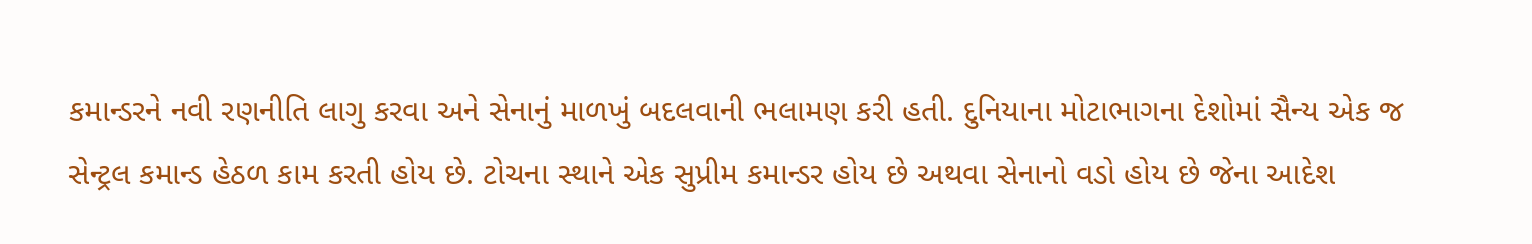કમાન્ડરને નવી રણનીતિ લાગુ કરવા અને સેનાનું માળખું બદલવાની ભલામણ કરી હતી. દુનિયાના મોટાભાગના દેશોમાં સૈન્ય એક જ સેન્ટ્રલ કમાન્ડ હેઠળ કામ કરતી હોય છે. ટોચના સ્થાને એક સુપ્રીમ કમાન્ડર હોય છે અથવા સેનાનો વડો હોય છે જેના આદેશ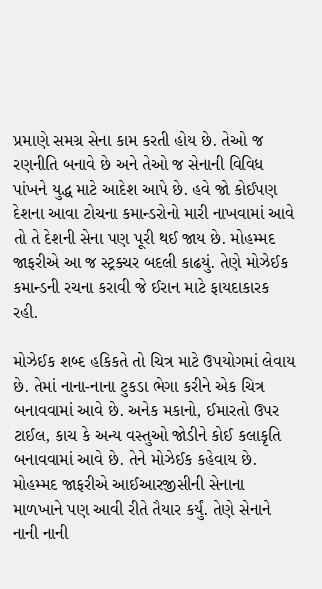પ્રમાણે સમગ્ર સેના કામ કરતી હોય છે. તેઓ જ રણનીતિ બનાવે છે અને તેઓ જ સેનાની વિવિધ પાંખને યુદ્ધ માટે આદેશ આપે છે. હવે જો કોઈપણ દેશના આવા ટોચના કમાન્ડરોનો મારી નાખવામાં આવે તો તે દેશની સેના પણ પૂરી થઈ જાય છે. મોહમ્મદ જાફરીએ આ જ સ્ટ્રક્ચર બદલી કાઢયું. તેણે મોઝેઈક કમાન્ડની રચના કરાવી જે ઈરાન માટે ફાયદાકારક રહી.

મોઝેઈક શબ્દ હકિકતે તો ચિત્ર માટે ઉપયોગમાં લેવાય છે. તેમાં નાના-નાના ટુકડા ભેગા કરીને એક ચિત્ર બનાવવામાં આવે છે. અનેક મકાનો, ઈમારતો ઉપર ટાઈલ, કાચ કે અન્ય વસ્તુઓ જોડીને કોઈ કલાકૃતિ બનાવવામાં આવે છે. તેને મોઝેઈક કહેવાય છે. મોહમ્મદ જાફરીએ આઈઆરજીસીની સેનાના માળખાને પણ આવી રીતે તૈયાર કર્યું. તેણે સેનાને નાની નાની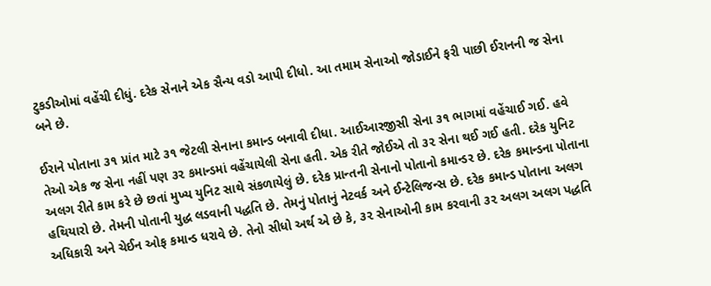ટુકડીઓમાં વહેંચી દીધું. દરેક સેનાને એક સૈન્ય વડો આપી દીધો. આ તમામ સેનાઓ જોડાઈને ફરી પાછી ઈરાનની જ સેના બને છે.

ઈરાને પોતાના ૩૧ પ્રાંત માટે ૩૧ જેટલી સેનાના કમાન્ડ બનાવી દીધા. આઈઆરજીસી સેના ૩૧ ભાગમાં વહેંચાઈ ગઈ. હવે તેઓ એક જ સેના નહીં પણ ૩૨ કમાન્ડમાં વહેંચાયેલી સેના હતી. એક રીતે જોઈએ તો ૩૨ સેના થઈ ગઈ હતી. દરેક યુનિટ અલગ રીતે કામ કરે છે છતાં મુખ્ય યુનિટ સાથે સંકળાયેલું છે. દરેક પ્રાન્તની સેનાનો પોતાનો કમાન્ડર છે. દરેક કમાન્ડના પોતાના હથિયારો છે. તેમની પોતાની યુદ્ધ લડવાની પદ્ધતિ છે. તેમનું પોતાનું નેટવર્ક અને ઈન્ટેલિજન્સ છે. દરેક કમાન્ડ પોતાના અલગ અધિકારી અને ચેઈન ઓફ કમાન્ડ ધરાવે છે. તેનો સીધો અર્થ એ છે કે, ૩૨ સેનાઓની કામ કરવાની ૩૨ અલગ અલગ પદ્ધતિ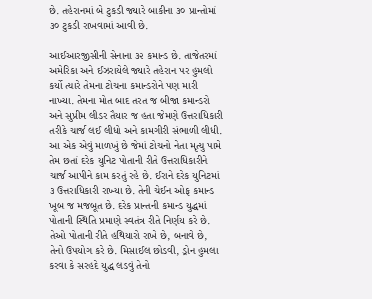છે. તહેરાનમાં બે ટુકડી જ્યારે બાકીના ૩૦ પ્રાન્તોમાં ૩૦ ટુકડી રાખવામાં આવી છે.

આઈઆરજીસીની સેનાના ૩૨ કમાન્ડ છે. તાજેતરમાં અમેરિકા અને ઈઝરાયેલે જ્યારે તહેરાન પર હુમલો કર્યો ત્યારે તેમના ટોચના કમાન્ડરોને પણ મારી નાખ્યા. તેમના મોત બાદ તરત જ બીજા કમાન્ડરો અને સુપ્રીમ લીડર તૈયાર જ હતા જેમણે ઉત્તરાધિકારી તરીકે ચાર્જ લઈ લીધો અને કામગીરી સંભાળી લીધી. આ એક એવું માળખું છે જેમાં ટોચનો નેતા મૃત્યુ પામે તેમ છતાં દરેક યુનિટ પોતાની રીતે ઉત્તરાધિકારીને ચાર્જ આપીને કામ કરતું રહે છે. ઈરાને દરેક યુનિટમાં ૩ ઉત્તરાધિકારી રાખ્યા છે. તેની ચેઈન ઓફ કમાન્ડ ખૂબ જ મજબૂત છે. દરેક પ્રાન્તની કમાન્ડ યુદ્ધમાં પોતાની સ્થિતિ પ્રમાણે સ્વતંત્ર રીતે નિર્ણય કરે છે. તેઓ પોતાની રીતે હથિયારો રાખે છે, બનાવે છે, તેનો ઉપયોગ કરે છે. મિસાઈલ છોડવી, ડ્રોન હુમલા કરવા કે સરહદે યુદ્ધ લડવું તેનો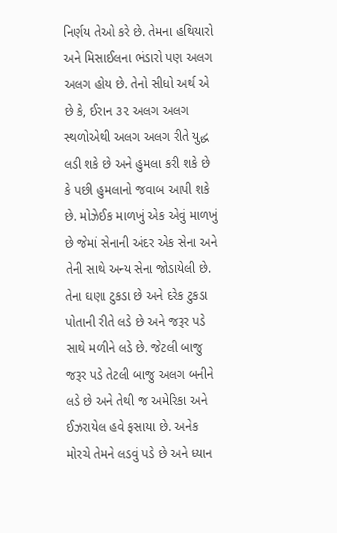નિર્ણય તેઓ કરે છે. તેમના હથિયારો અને મિસાઈલના ભંડારો પણ અલગ અલગ હોય છે. તેનો સીધો અર્થ એ છે કે, ઈરાન ૩૨ અલગ અલગ સ્થળોએથી અલગ અલગ રીતે યુદ્ધ લડી શકે છે અને હુમલા કરી શકે છે કે પછી હુમલાનો જવાબ આપી શકે છે. મોઝેઈક માળખું એક એવું માળખું છે જેમાં સેનાની અંદર એક સેના અને તેની સાથે અન્ય સેના જોડાયેલી છે. તેના ઘણા ટુકડા છે અને દરેક ટુકડા પોતાની રીતે લડે છે અને જરૂર પડે સાથે મળીને લડે છે. જેટલી બાજુ જરૂર પડે તેટલી બાજુ અલગ બનીને લડે છે અને તેથી જ અમેરિકા અને ઈઝરાયેલ હવે ફસાયા છે. અનેક મોરચે તેમને લડવું પડે છે અને ધ્યાન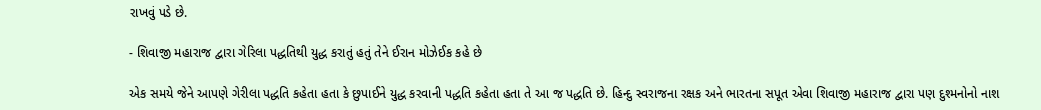રાખવું પડે છે.

- શિવાજી મહારાજ દ્વારા ગેરિલા પદ્ધતિથી યુદ્ધ કરાતું હતું તેને ઈરાન મોઝેઈક કહે છે

એક સમયે જેને આપણે ગેરીલા પદ્ધતિ કહેતા હતા કે છુપાઈને યુદ્ધ કરવાની પદ્ધતિ કહેતા હતા તે આ જ પદ્ધતિ છે. હિન્દુ સ્વરાજના રક્ષક અને ભારતના સપૂત એવા શિવાજી મહારાજ દ્વારા પણ દુશ્મનોનો નાશ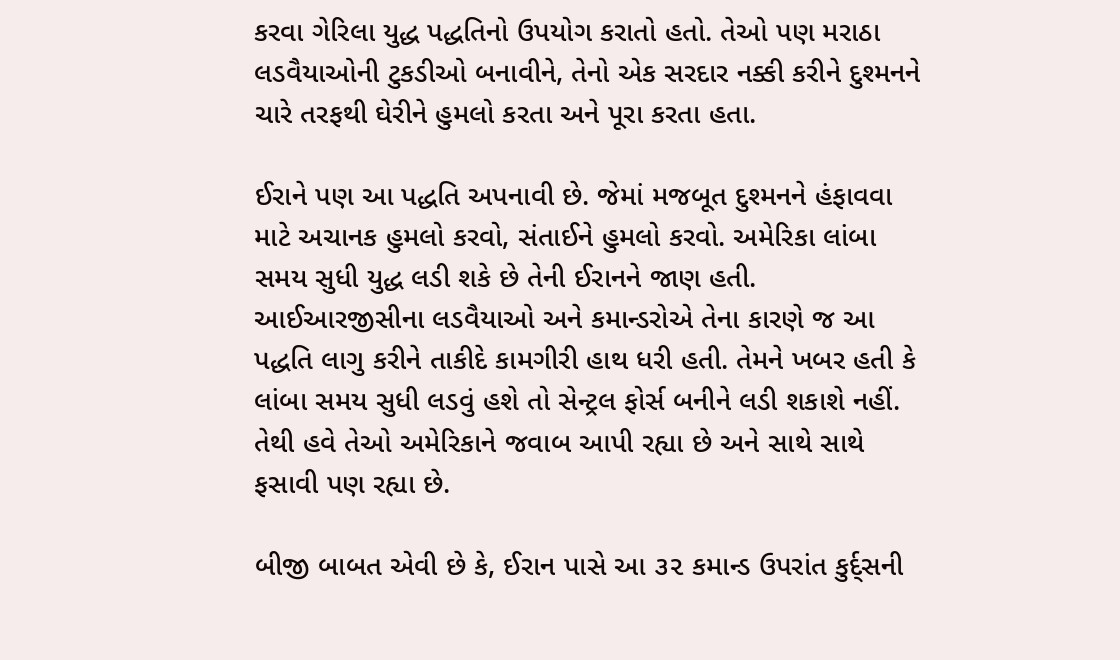કરવા ગેરિલા યુદ્ધ પદ્ધતિનો ઉપયોગ કરાતો હતો. તેઓ પણ મરાઠા લડવૈયાઓની ટુકડીઓ બનાવીને, તેનો એક સરદાર નક્કી કરીને દુશ્મનને ચારે તરફથી ઘેરીને હુમલો કરતા અને પૂરા કરતા હતા.

ઈરાને પણ આ પદ્ધતિ અપનાવી છે. જેમાં મજબૂત દુશ્મનને હંફાવવા માટે અચાનક હુમલો કરવો, સંતાઈને હુમલો કરવો. અમેરિકા લાંબા સમય સુધી યુદ્ધ લડી શકે છે તેની ઈરાનને જાણ હતી. આઈઆરજીસીના લડવૈયાઓ અને કમાન્ડરોએ તેના કારણે જ આ પદ્ધતિ લાગુ કરીને તાકીદે કામગીરી હાથ ધરી હતી. તેમને ખબર હતી કે લાંબા સમય સુધી લડવું હશે તો સેન્ટ્રલ ફોર્સ બનીને લડી શકાશે નહીં. તેથી હવે તેઓ અમેરિકાને જવાબ આપી રહ્યા છે અને સાથે સાથે ફસાવી પણ રહ્યા છે.

બીજી બાબત એવી છે કે, ઈરાન પાસે આ ૩૨ કમાન્ડ ઉપરાંત કુર્દ્સની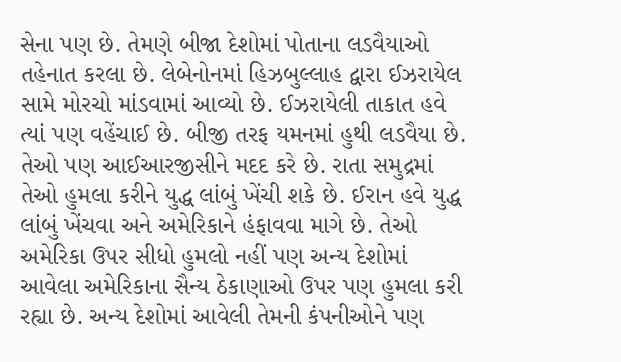સેના પણ છે. તેમણે બીજા દેશોમાં પોતાના લડવૈયાઓ તહેનાત કરલા છે. લેબેનોનમાં હિઝબુલ્લાહ દ્વારા ઈઝરાયેલ સામે મોરચો માંડવામાં આવ્યો છે. ઈઝરાયેલી તાકાત હવે ત્યાં પણ વહેંચાઈ છે. બીજી તરફ યમનમાં હુથી લડવૈયા છે. તેઓ પણ આઈઆરજીસીને મદદ કરે છે. રાતા સમુદ્રમાં તેઓ હુમલા કરીને યુદ્ધ લાંબું ખેંચી શકે છે. ઈરાન હવે યુદ્ધ લાંબું ખેંચવા અને અમેરિકાને હંફાવવા માગે છે. તેઓ અમેરિકા ઉપર સીધો હુમલો નહીં પણ અન્ય દેશોમાં આવેલા અમેરિકાના સૈન્ય ઠેકાણાઓ ઉપર પણ હુમલા કરી રહ્યા છે. અન્ય દેશોમાં આવેલી તેમની કંપનીઓને પણ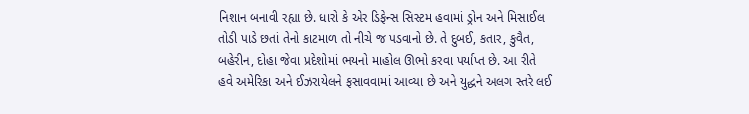નિશાન બનાવી રહ્યા છે. ધારો કે એર ડિફેન્સ સિસ્ટમ હવામાં ડ્રોન અને મિસાઈલ તોડી પાડે છતાં તેનો કાટમાળ તો નીચે જ પડવાનો છે. તે દુબઈ, કતાર, કુવૈત, બહેરીન, દોહા જેવા પ્રદેશોમાં ભયનો માહોલ ઊભો કરવા પર્યાપ્ત છે. આ રીતે હવે અમેરિકા અને ઈઝરાયેલને ફસાવવામાં આવ્યા છે અને યુદ્ધને અલગ સ્તરે લઈ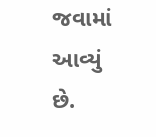જવામાં આવ્યું છે.